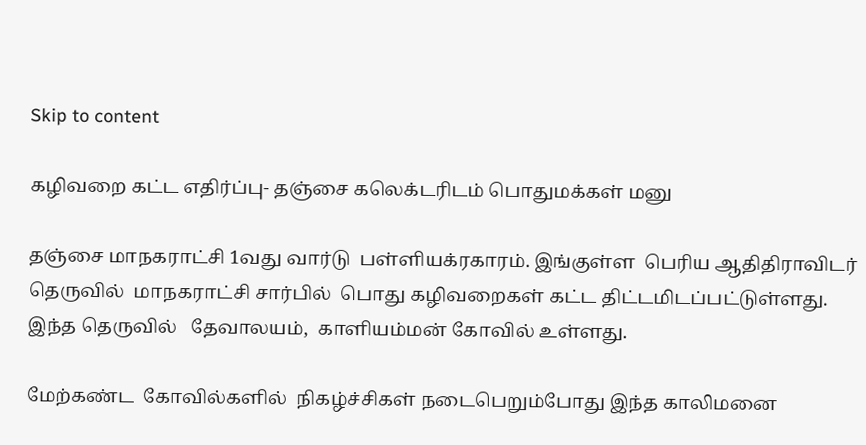Skip to content

கழிவறை கட்ட எதிர்ப்பு- தஞ்சை கலெக்டரிடம் பொதுமக்கள் மனு

தஞ்சை மாநகராட்சி 1வது வார்டு  பள்ளியக்ரகாரம். இங்குள்ள  பெரிய ஆதிதிராவிடர் தெருவில்  மாநகராட்சி சார்பில்  பொது கழிவறைகள் கட்ட திட்டமிடப்பட்டுள்ளது.  இந்த தெருவில்   தேவாலயம்,  காளியம்மன் கோவில் உள்ளது.

மேற்கண்ட  கோவில்களில்  நிகழ்ச்சிகள் நடைபெறும்போது இந்த காலிமனை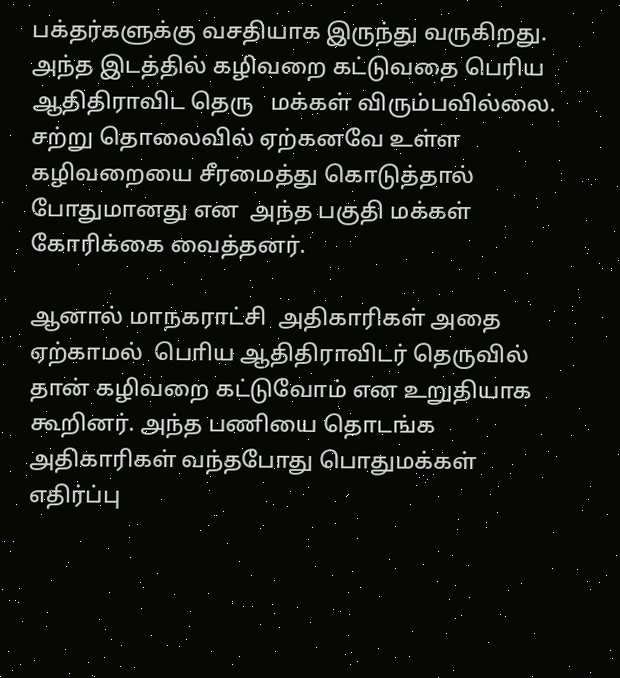பக்தர்களுக்கு வசதியாக இருந்து வருகிறது. அந்த இடத்தில் கழிவறை கட்டுவதை பெரிய ஆதிதிராவிட தெரு   மக்கள் விரும்பவில்லை.  சற்று தொலைவில் ஏற்கனவே உள்ள கழிவறையை சீரமைத்து கொடுத்தால் போதுமானது என  அந்த பகுதி மக்கள் கோரிக்கை வைத்தனர்.

ஆனால் மாநகராட்சி  அதிகாரிகள் அதை ஏற்காமல்  பொிய ஆதிதிராவிடர் தெருவில் தான் கழிவறை கட்டுவோம் என உறுதியாக கூறினர். அந்த பணியை தொடங்க அதிகாரிகள் வந்தபோது பொதுமக்கள் எதிர்ப்பு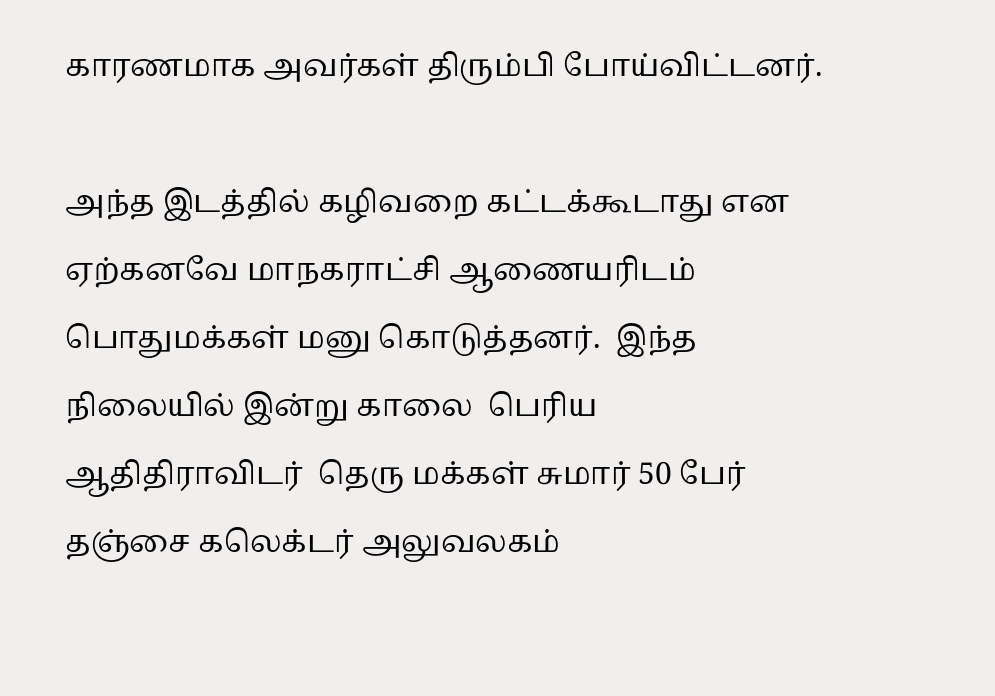காரணமாக அவர்கள் திரும்பி போய்விட்டனர்.

அந்த இடத்தில் கழிவறை கட்டக்கூடாது என ஏற்கனவே மாநகராட்சி ஆணையரிடம் பொதுமக்கள் மனு கொடுத்தனர்.  இந்த நிலையில் இன்று காலை  பெரிய ஆதிதிராவிடர்  தெரு மக்கள் சுமார் 50 பேர் தஞ்சை கலெக்டர் அலுவலகம்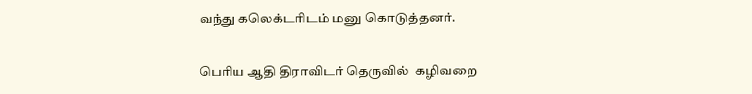வந்து கலெக்டரிடம் மனு கொடுத்தனர்.

பெரிய ஆதி திராவிடர் தெருவில்  கழிவறை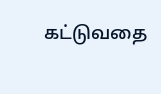கட்டுவதை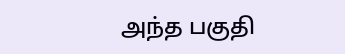அந்த பகுதி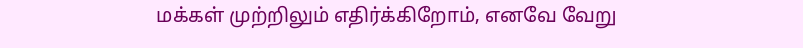மக்கள் முற்றிலும் எதிர்க்கிறோம், எனவே வேறு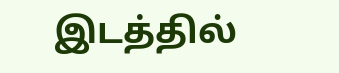இடத்தில்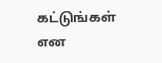கட்டுங்கள் என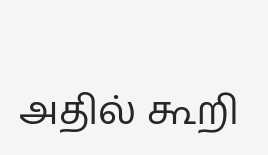அதில் கூறி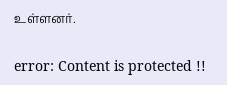உள்ளனர்.

error: Content is protected !!